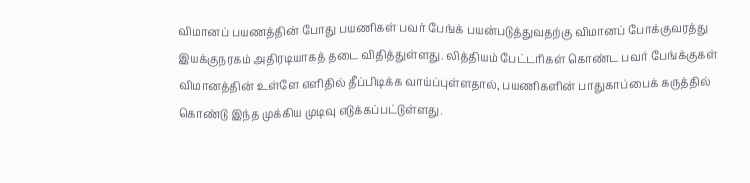விமானப் பயணத்தின் போது பயணிகள் பவர் பேங்க் பயன்படுத்துவதற்கு விமானப் போக்குவரத்து இயக்குநரகம் அதிரடியாகத் தடை விதித்துள்ளது. லித்தியம் பேட்டரிகள் கொண்ட பவர் பேங்க்குகள் விமானத்தின் உள்ளே எளிதில் தீப்பிடிக்க வாய்ப்புள்ளதால், பயணிகளின் பாதுகாப்பைக் கருத்தில் கொண்டு இந்த முக்கிய முடிவு எடுக்கப்பட்டுள்ளது.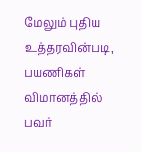மேலும் புதிய உத்தரவின்படி, பயணிகள் விமானத்தில் பவர்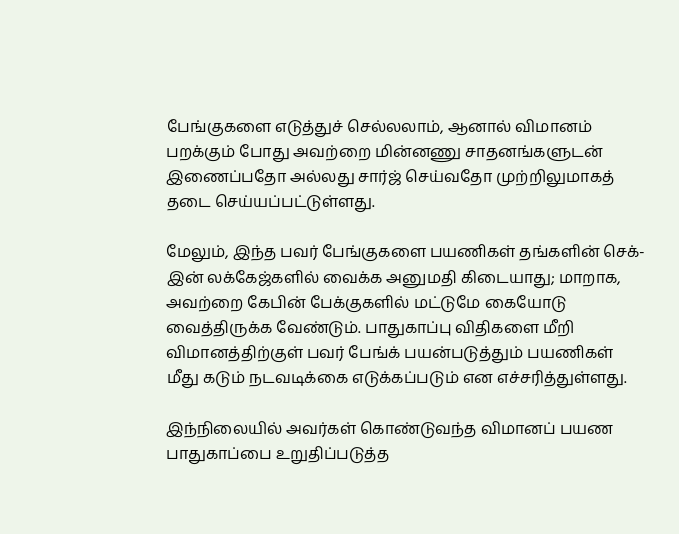பேங்குகளை எடுத்துச் செல்லலாம், ஆனால் விமானம் பறக்கும் போது அவற்றை மின்னணு சாதனங்களுடன் இணைப்பதோ அல்லது சார்ஜ் செய்வதோ முற்றிலுமாகத் தடை செய்யப்பட்டுள்ளது.

மேலும், இந்த பவர் பேங்குகளை பயணிகள் தங்களின் செக்-இன் லக்கேஜ்களில் வைக்க அனுமதி கிடையாது; மாறாக, அவற்றை கேபின் பேக்குகளில் மட்டுமே கையோடு வைத்திருக்க வேண்டும். பாதுகாப்பு விதிகளை மீறி விமானத்திற்குள் பவர் பேங்க் பயன்படுத்தும் பயணிகள் மீது கடும் நடவடிக்கை எடுக்கப்படும் என எச்சரித்துள்ளது.

இந்நிலையில் அவர்கள் கொண்டுவந்த விமானப் பயண பாதுகாப்பை உறுதிப்படுத்த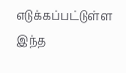எடுக்கப்பட்டுள்ள இந்த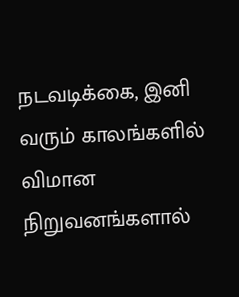நடவடிக்கை, இனி வரும் காலங்களில் விமான நிறுவனங்களால்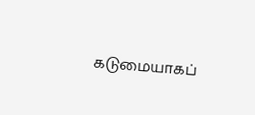கடுமையாகப்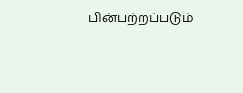பின்பற்றப்படும்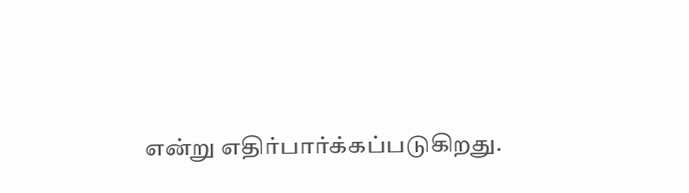என்று எதிர்பார்க்கப்படுகிறது.